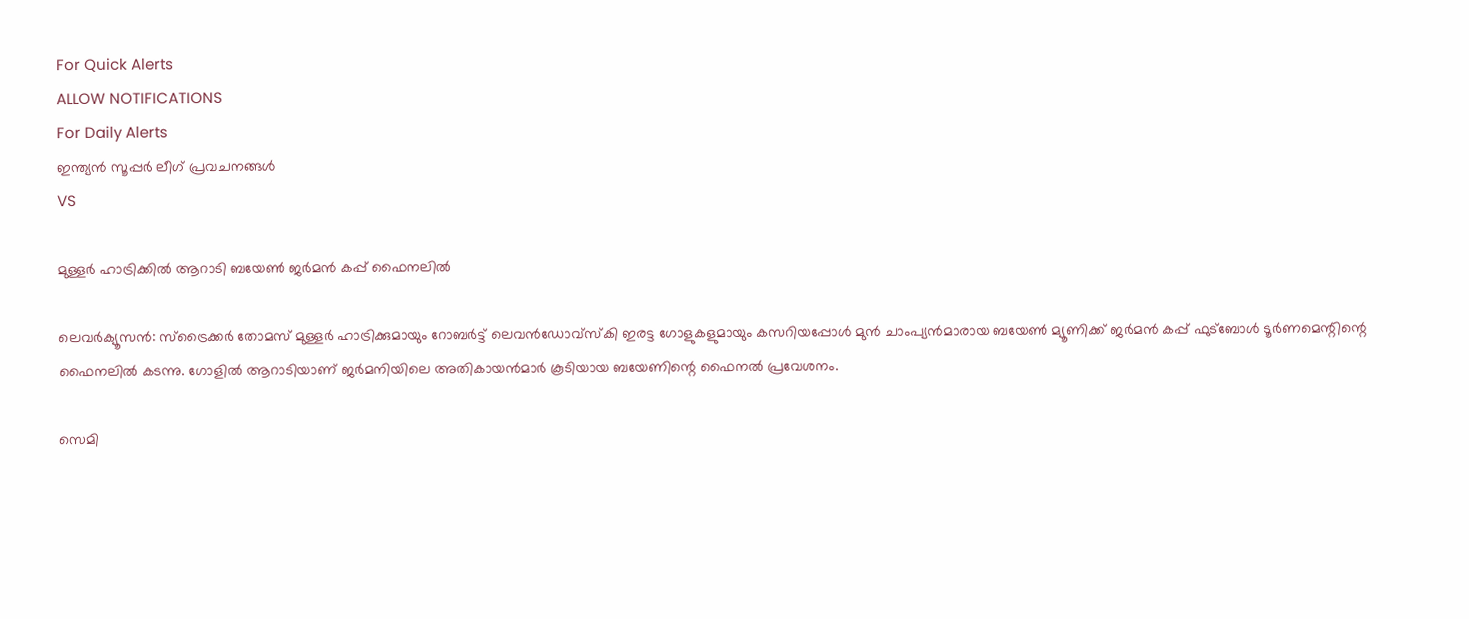For Quick Alerts
ALLOW NOTIFICATIONS
For Daily Alerts
ഇന്ത്യന്‍ സൂപ്പര്‍ ലീഗ്‌ പ്രവചനങ്ങൾ
VS

മുള്ളര്‍ ഹാട്രിക്കില്‍ ആറാടി ബയേണ്‍ ജര്‍മന്‍ കപ്പ് ഫൈനലില്‍

ലെവര്‍ക്യൂസന്‍: സ്‌ട്രൈക്കര്‍ തോമസ് മുള്ളര്‍ ഹാട്രിക്കുമായും റോബര്‍ട്ട് ലെവന്‍ഡോവ്‌സ്‌കി ഇരട്ട ഗോളുകളുമായും കസറിയപ്പോള്‍ മുന്‍ ചാംപ്യന്‍മാരായ ബയേണ്‍ മ്യൂണിക്ക് ജര്‍മന്‍ കപ്പ് ഫുട്‌ബോള്‍ ടൂര്‍ണമെന്റിന്റെ ഫൈനലില്‍ കടന്നു. ഗോളില്‍ ആറാടിയാണ് ജര്‍മനിയിലെ അതികായന്‍മാര്‍ കൂടിയായ ബയേണിന്റെ ഫൈനല്‍ പ്രവേശനം.

സെമി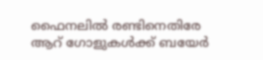ഫൈനലില്‍ രണ്ടിനെതിരേ ആറ് ഗോളുകള്‍ക്ക് ബയേര്‍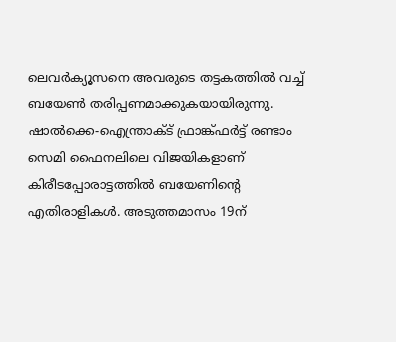ലെവര്‍ക്യൂസനെ അവരുടെ തട്ടകത്തില്‍ വച്ച് ബയേണ്‍ തരിപ്പണമാക്കുകയായിരുന്നു. ഷാല്‍ക്കെ-ഐന്ത്രാക്ട് ഫ്രാങ്ക്ഫര്‍ട്ട് രണ്ടാം സെമി ഫൈനലിലെ വിജയികളാണ് കിരീടപ്പോരാട്ടത്തില്‍ ബയേണിന്റെ എതിരാളികള്‍. അടുത്തമാസം 19ന്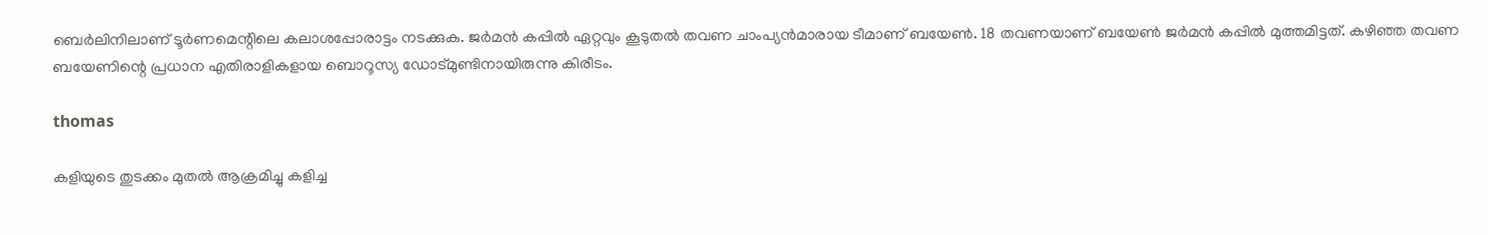ബെര്‍ലിനിലാണ് ടൂര്‍ണമെന്റിലെ കലാശപ്പോരാട്ടം നടക്കുക. ജര്‍മന്‍ കപ്പില്‍ ഏറ്റവും കൂടുതല്‍ തവണ ചാംപ്യന്‍മാരായ ടീമാണ് ബയേണ്‍. 18 തവണയാണ് ബയേണ്‍ ജര്‍മന്‍ കപ്പില്‍ മുത്തമിട്ടത്. കഴിഞ്ഞ തവണ ബയേണിന്റെ പ്രധാന എതിരാളികളായ ബൊറൂസ്യ ഡോട്മുണ്ടിനായിരുന്നു കിരീടം.

thomas

കളിയുടെ തുടക്കം മുതല്‍ ആക്രമിച്ചു കളിച്ച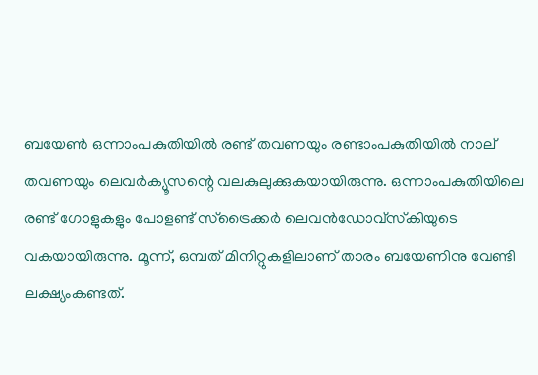ബയേണ്‍ ഒന്നാംപകുതിയില്‍ രണ്ട് തവണയും രണ്ടാംപകുതിയില്‍ നാല് തവണയും ലെവര്‍ക്യൂസന്റെ വലകുലുക്കുകയായിരുന്നു. ഒന്നാംപകുതിയിലെ രണ്ട് ഗോളുകളും പോളണ്ട് സ്‌ട്രൈക്കര്‍ ലെവന്‍ഡോവ്‌സ്‌കിയുടെ വകയായിരുന്നു. മൂന്ന്, ഒമ്പത് മിനിറ്റുകളിലാണ് താരം ബയേണിനു വേണ്ടി ലക്ഷ്യംകണ്ടത്.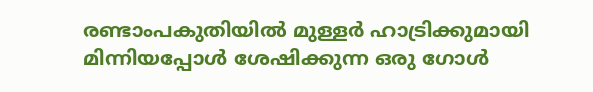രണ്ടാംപകുതിയില്‍ മുള്ളര്‍ ഹാട്രിക്കുമായി മിന്നിയപ്പോള്‍ ശേഷിക്കുന്ന ഒരു ഗോള്‍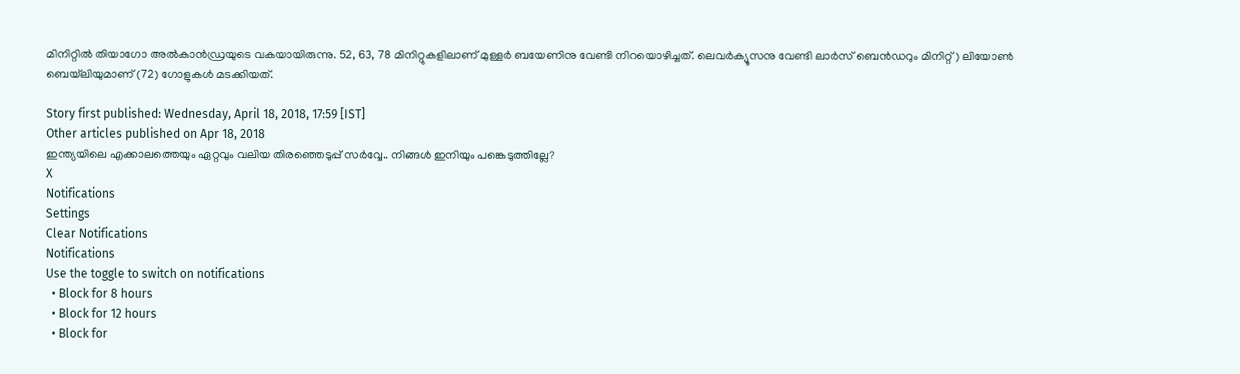മിനിറ്റില്‍ തിയാഗോ അല്‍കാന്‍ഡ്രയുടെ വകയായിരുന്നു. 52, 63, 78 മിനിറ്റുകളിലാണ് മുള്ളര്‍ ബയേണിനു വേണ്ടി നിറയൊഴിച്ചത്. ലെവര്‍ക്യൂസനു വേണ്ടി ലാര്‍സ് ബെന്‍ഡറും മിനിറ്റ്) ലിയോണ്‍ ബെയ്‌ലിയുമാണ് (72) ഗോളുകള്‍ മടക്കിയത്.

Story first published: Wednesday, April 18, 2018, 17:59 [IST]
Other articles published on Apr 18, 2018
ഇന്ത്യയിലെ എക്കാലത്തെയും ഏറ്റവും വലിയ തിരഞ്ഞെടുപ്പ് സർവ്വേ.. നിങ്ങൾ ഇനിയും പങ്കെടുത്തില്ലേ?
X
Notifications
Settings
Clear Notifications
Notifications
Use the toggle to switch on notifications
  • Block for 8 hours
  • Block for 12 hours
  • Block for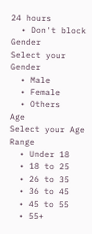24 hours
  • Don't block
Gender
Select your Gender
  • Male
  • Female
  • Others
Age
Select your Age Range
  • Under 18
  • 18 to 25
  • 26 to 35
  • 36 to 45
  • 45 to 55
  • 55+